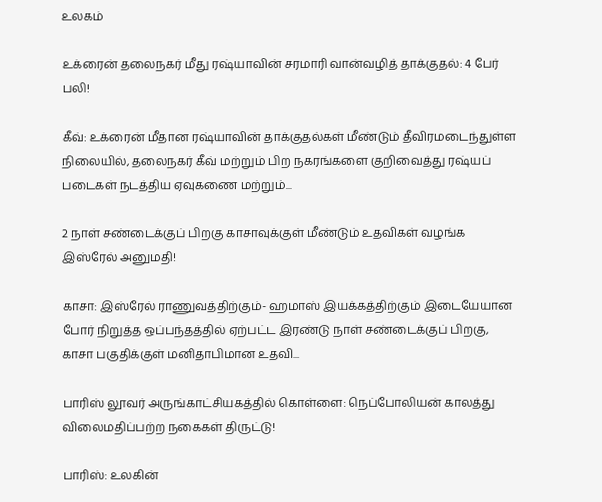உலகம்

உக்ரைன் தலைநகர் மீது ரஷ்யாவின் சரமாரி வான்வழித் தாக்குதல்: 4 பேர் பலி!

கீவ்: உக்ரைன் மீதான ரஷ்யாவின் தாக்குதல்கள் மீண்டும் தீவிரமடைந்துள்ள நிலையில், தலைநகர் கீவ் மற்றும் பிற நகரங்களை குறிவைத்து ரஷ்யப் படைகள் நடத்திய ஏவுகணை மற்றும்...

2 நாள் சண்டைக்குப் பிறகு காசாவுக்குள் மீண்டும் உதவிகள் வழங்க இஸ்ரேல் அனுமதி!

காசா: இஸ்ரேல் ராணுவத்திற்கும்- ஹமாஸ் இயக்கத்திற்கும் இடையேயான போர் நிறுத்த ஒப்பந்தத்தில் ஏற்பட்ட இரண்டு நாள் சண்டைக்குப் பிறகு, காசா பகுதிக்குள் மனிதாபிமான உதவி...

பாரிஸ் லூவர் அருங்காட்சியகத்தில் கொள்ளை: நெப்போலியன் காலத்து விலைமதிப்பற்ற நகைகள் திருட்டு!

பாரிஸ்: உலகின்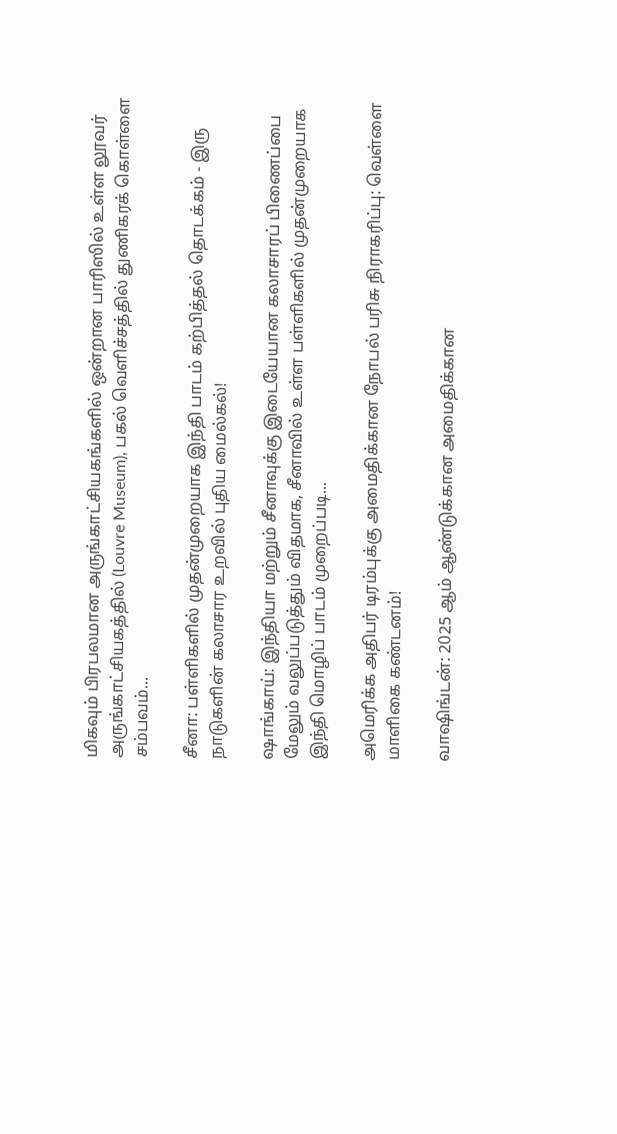மிகவும் பிரபலமான அருங்காட்சியகங்களில் ஒன்றான பாரிஸில் உள்ள லூவர் அருங்காட்சியகத்தில் (Louvre Museum), பகல் வெளிச்சத்தில் துணிகரக் கொள்ளை சம்பவம்...

சீனா: பள்ளிகளில் முதன்முறையாக இந்தி பாடம் கற்பித்தல் தொடக்கம் - இரு நாடுகளின் கலாசார உறவில் புதிய மைல்கல்!

ஷாங்காய்: இந்தியா மற்றும் சீனாவுக்கு இடையேயான கலாசாரப் பிணைப்பை மேலும் வலுப்படுத்தும் விதமாக, சீனாவில் உள்ள பள்ளிகளில் முதன்முறையாக இந்தி மொழிப் பாடம் முறைப்படி...

அமெரிக்க அதிபர் டிரம்புக்கு அமைதிக்கான நோபல் பரிசு நிராகரிப்பு: வெள்ளை மாளிகை கண்டனம்!

வாஷிங்டன்: 2025 ஆம் ஆண்டுக்கான அமைதிக்கான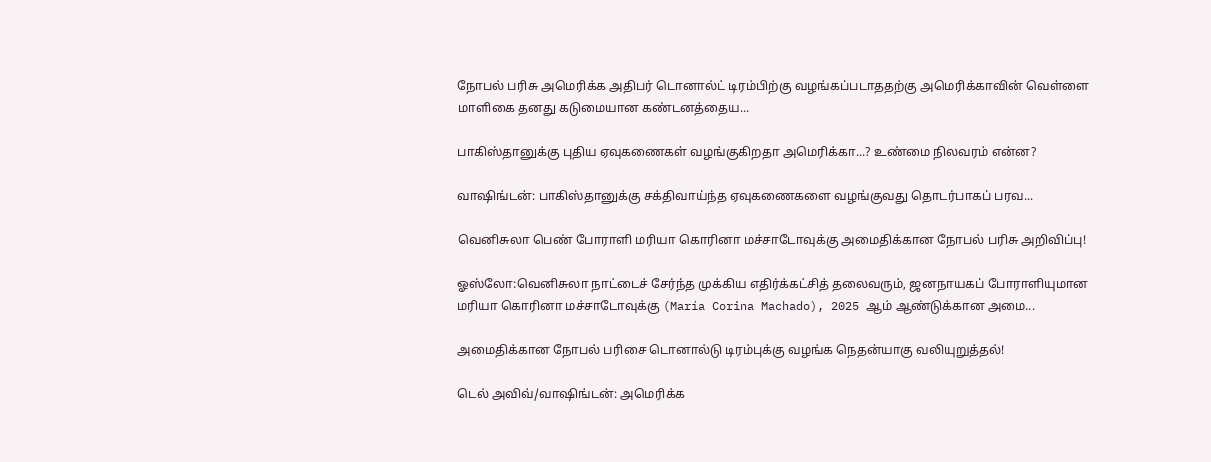நோபல் பரிசு அமெரிக்க அதிபர் டொனால்ட் டிரம்பிற்கு வழங்கப்படாததற்கு அமெரிக்காவின் வெள்ளை மாளிகை தனது கடுமையான கண்டனத்தைய...

பாகிஸ்தானுக்கு புதிய ஏவுகணைகள் வழங்குகிறதா அமெரிக்கா...? உண்மை நிலவரம் என்ன?

வாஷிங்டன்: பாகிஸ்தானுக்கு சக்திவாய்ந்த ஏவுகணைகளை வழங்குவது தொடர்பாகப் பரவ...

வெனிசுலா பெண் போராளி மரியா கொரினா மச்சாடோவுக்கு அமைதிக்கான நோபல் பரிசு அறிவிப்பு!

ஓஸ்லோ:வெனிசுலா நாட்டைச் சேர்ந்த முக்கிய எதிர்க்கட்சித் தலைவரும், ஜனநாயகப் போராளியுமான மரியா கொரினா மச்சாடோவுக்கு (María Corina Machado), 2025 ஆம் ஆண்டுக்கான அமை...

அமைதிக்கான நோபல் பரிசை டொனால்டு டிரம்புக்கு வழங்க நெதன்யாகு வலியுறுத்தல்!

டெல் அவிவ்/வாஷிங்டன்: அமெரிக்க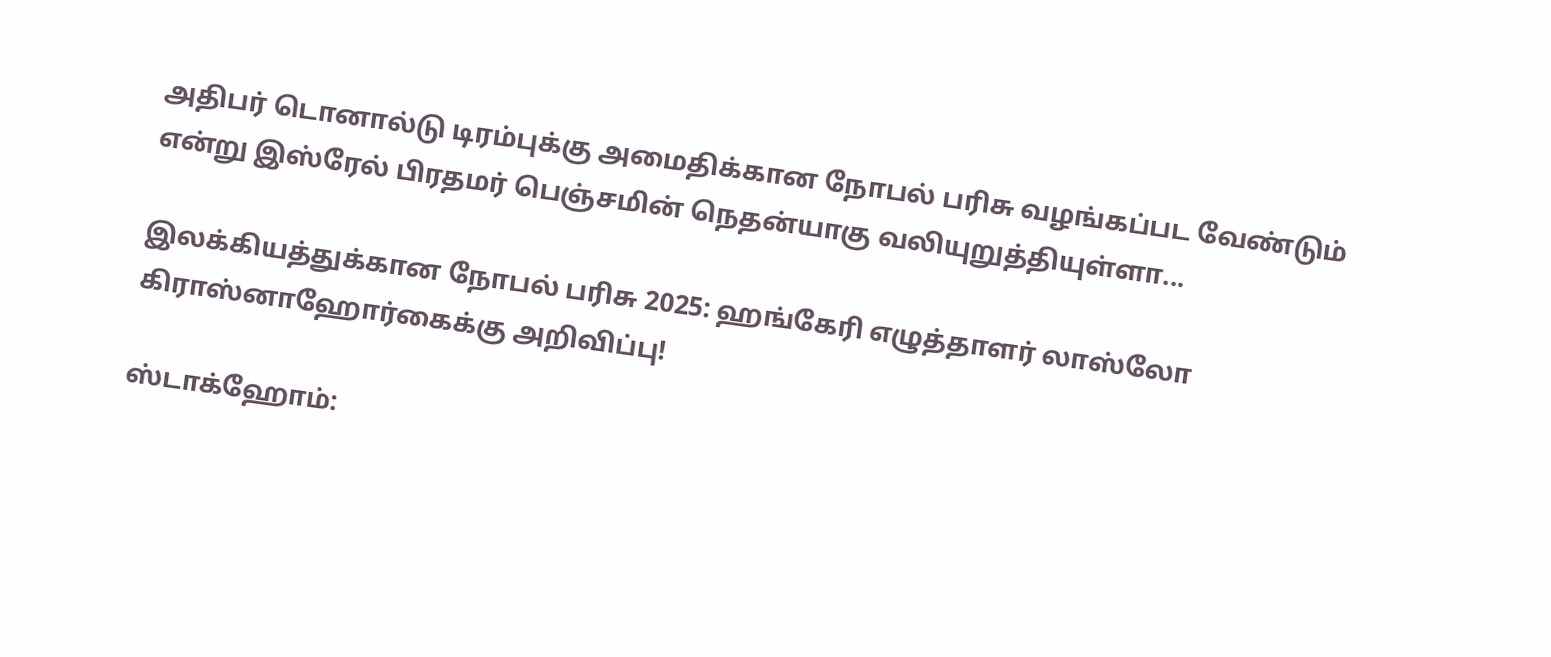அதிபர் டொனால்டு டிரம்புக்கு அமைதிக்கான நோபல் பரிசு வழங்கப்பட வேண்டும் என்று இஸ்ரேல் பிரதமர் பெஞ்சமின் நெதன்யாகு வலியுறுத்தியுள்ளா...

இலக்கியத்துக்கான நோபல் பரிசு 2025: ஹங்கேரி எழுத்தாளர் லாஸ்லோ கிராஸ்னாஹோர்கைக்கு அறிவிப்பு!

ஸ்டாக்ஹோம்: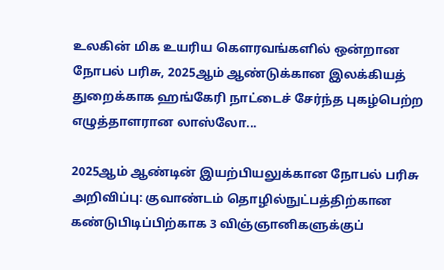உலகின் மிக உயரிய கௌரவங்களில் ஒன்றான நோபல் பரிசு, 2025ஆம் ஆண்டுக்கான இலக்கியத் துறைக்காக ஹங்கேரி நாட்டைச் சேர்ந்த புகழ்பெற்ற எழுத்தாளரான லாஸ்லோ...

2025ஆம் ஆண்டின் இயற்பியலுக்கான நோபல் பரிசு அறிவிப்பு: குவாண்டம் தொழில்நுட்பத்திற்கான கண்டுபிடிப்பிற்காக 3 விஞ்ஞானிகளுக்குப்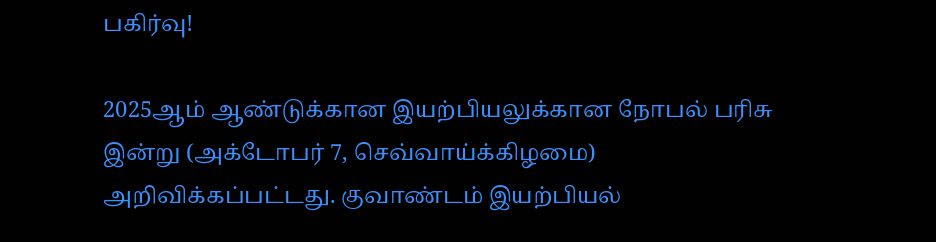பகிர்வு!

2025ஆம் ஆண்டுக்கான இயற்பியலுக்கான நோபல் பரிசு இன்று (அக்டோபர் 7, செவ்வாய்க்கிழமை) அறிவிக்கப்பட்டது. குவாண்டம் இயற்பியல்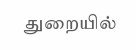துறையில்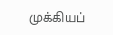முக்கியப்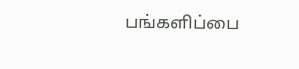பங்களிப்பை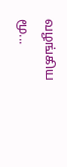வழங்கிய மூ...